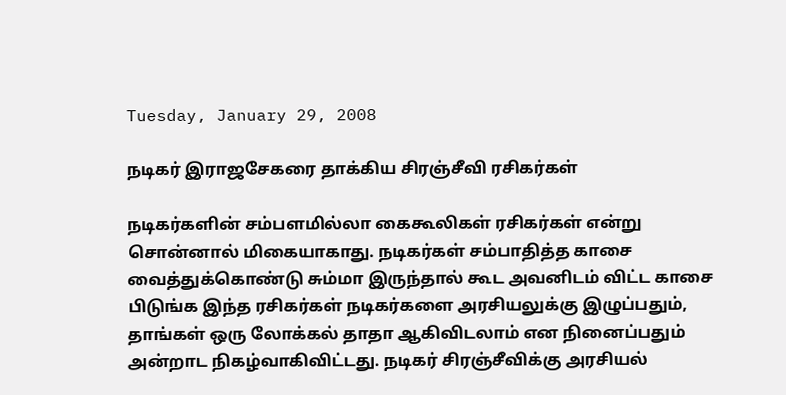Tuesday, January 29, 2008

நடிகர் இராஜசேகரை தாக்கிய சிரஞ்சீவி ரசிகர்கள்

நடிகர்களின் சம்பளமில்லா கைகூலிகள் ரசிகர்கள் என்று சொன்னால் மிகையாகாது. நடிகர்கள் சம்பாதித்த காசை வைத்துக்கொண்டு சும்மா இருந்தால் கூட அவனிடம் விட்ட காசை பிடுங்க இந்த ரசிகர்கள் நடிகர்களை அரசியலுக்கு இழுப்பதும், தாங்கள் ஒரு லோக்கல் தாதா ஆகிவிடலாம் என நினைப்பதும் அன்றாட நிகழ்வாகிவிட்டது. நடிகர் சிரஞ்சீவிக்கு அரசியல்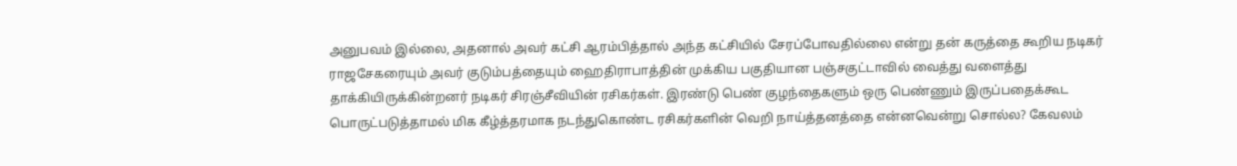அனுபவம் இல்லை, அதனால் அவர் கட்சி ஆரம்பித்தால் அந்த கட்சியில் சேரப்போவதில்லை என்று தன் கருத்தை கூறிய நடிகர் ராஜசேகரையும் அவர் குடும்பத்தையும் ஹைதிராபாத்தின் முக்கிய பகுதியான பஞ்சகுட்டாவில் வைத்து வளைத்து தாக்கியிருக்கின்றனர் நடிகர் சிரஞ்சீவியின் ரசிகர்கள். இரண்டு பெண் குழந்தைகளும் ஒரு பெண்ணும் இருப்பதைக்கூட பொருட்படுத்தாமல் மிக கீழ்த்தரமாக நடந்துகொண்ட ரசிகர்களின் வெறி நாய்த்தனத்தை என்னவென்று சொல்ல? கேவலம்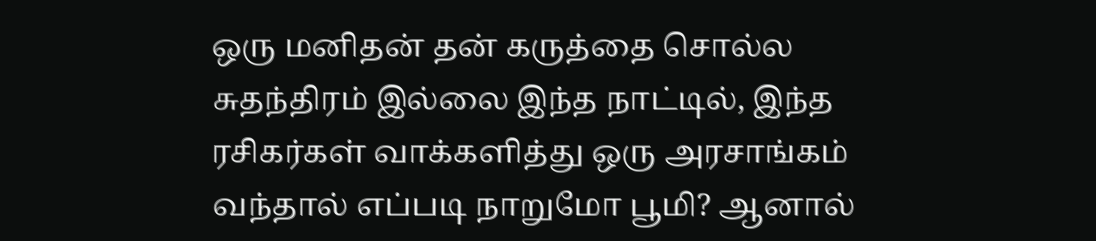ஒரு மனிதன் தன் கருத்தை சொல்ல சுதந்திரம் இல்லை இந்த நாட்டில், இந்த ரசிகர்கள் வாக்களித்து ஒரு அரசாங்கம் வந்தால் எப்படி நாறுமோ பூமி? ஆனால்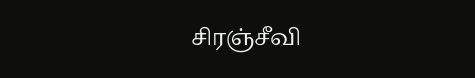சிரஞ்சீவி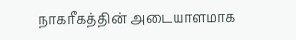நாகரீகத்தின் அடையாளமாக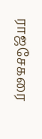ராஜசேகரை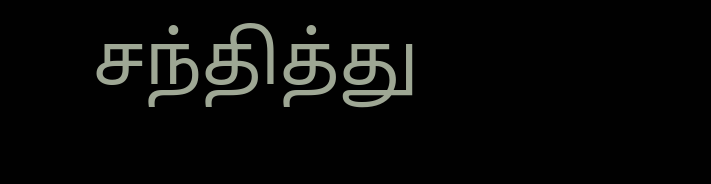சந்தித்து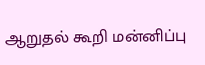ஆறுதல் கூறி மன்னிப்பு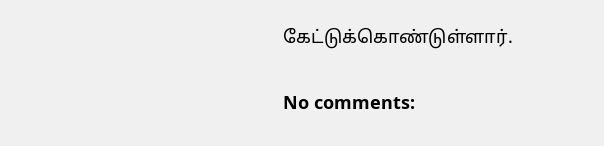கேட்டுக்கொண்டுள்ளார்.

No comments: